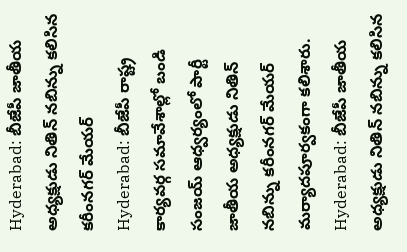Hyderabad: బీజేపీ జాతీయ అధ్యక్షుడు నితిన్ నబిన్ను కలిసిన కరీంనగర్ మేయర్
Hyderabad: బీజేపీ రాష్ట్ర కార్యవర్గ సమావేశాల్లో బండి సంజయ్ ఆధ్వర్యంలో పార్టీ జాతీయ అధ్యక్షుడు నితిన్ నబిన్ను కరీంనగర్ మేయర్ మర్యాదపూర్వకంగా కలిశారు.
Hyderabad: బీజేపీ జాతీయ అధ్యక్షుడు నితిన్ నబిన్ను కలిసిన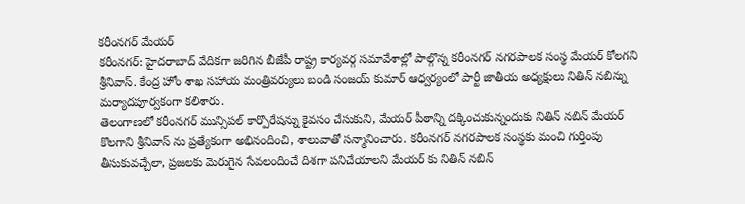కరీంనగర్ మేయర్
కరీంనగర్: హైదరాబాద్ వేదికగా జరిగిన బీజేపీ రాష్ట్ర కార్యవర్గ సమావేశాల్లో పాల్గొన్న కరీంనగర్ నగరపాలక సంస్థ మేయర్ కోలగని శ్రీనివాస్. కేంద్ర హోం శాఖ సహాయ మంత్రివర్యులు బండి సంజయ్ కుమార్ ఆధ్వర్యంలో పార్టీ జాతీయ అధ్యక్షులు నితిన్ నబిన్ను మర్యాదపూర్వకంగా కలిశారు.
తెలంగాణలో కరీంనగర్ మున్సిపల్ కార్పొరేషన్ను కైవసం చేసుకుని, మేయర్ పీఠాన్ని దక్కించుకున్నందుకు నితిన్ నబిన్ మేయర్ కొలగాని శ్రీనివాస్ ను ప్రత్యేకంగా అభినందించి, శాలువాతో సన్మానించారు. కరీంనగర్ నగరపాలక సంస్థకు మంచి గుర్తింపు తీసుకువచ్చేలా, ప్రజలకు మెరుగైన సేవలందించే దిశగా పనిచేయాలని మేయర్ కు నితిన్ నబిన్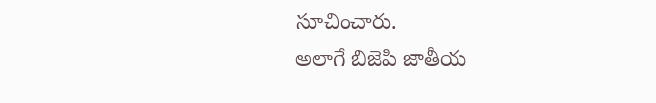సూచించారు.
అలాగే బిజెపి జాతీయ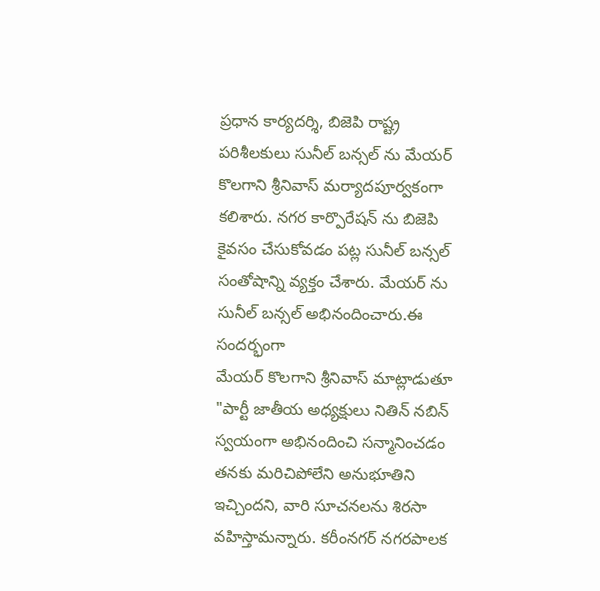ప్రధాన కార్యదర్శి, బిజెపి రాష్ట్ర పరిశీలకులు సునీల్ బన్సల్ ను మేయర్ కొలగాని శ్రీనివాస్ మర్యాదపూర్వకంగా కలిశారు. నగర కార్పొరేషన్ ను బిజెపి కైవసం చేసుకోవడం పట్ల సునీల్ బన్సల్ సంతోషాన్ని వ్యక్తం చేశారు. మేయర్ ను సునీల్ బన్సల్ అభినందించారు.ఈ సందర్భంగా
మేయర్ కొలగాని శ్రీనివాస్ మాట్లాడుతూ
"పార్టీ జాతీయ అధ్యక్షులు నితిన్ నబిన్ స్వయంగా అభినందించి సన్మానించడం తనకు మరిచిపోలేని అనుభూతిని ఇచ్చిందని, వారి సూచనలను శిరసా వహిస్తామన్నారు. కరీంనగర్ నగరపాలక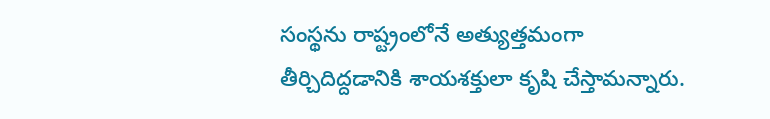సంస్థను రాష్ట్రంలోనే అత్యుత్తమంగా తీర్చిదిద్దడానికి శాయశక్తులా కృషి చేస్తామన్నారు.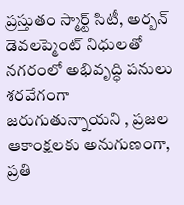ప్రస్తుతం స్మార్ట్ సిటీ, అర్బన్ డెవలప్మెంట్ నిధులతో నగరంలో అభివృద్ధి పనులు శరవేగంగా జరుగుతున్నాయని , ప్రజల ఆకాంక్షలకు అనుగుణంగా, ప్రతి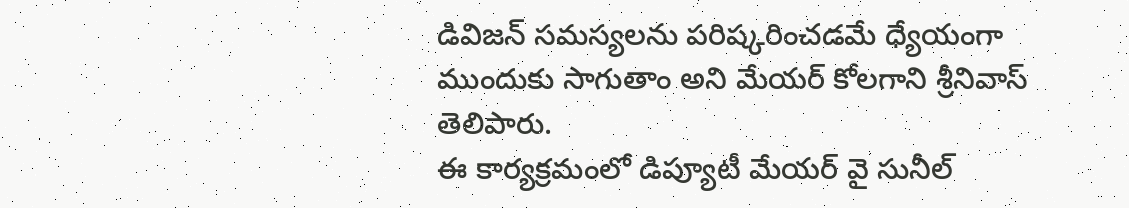డివిజన్ సమస్యలను పరిష్కరించడమే ధ్యేయంగా ముందుకు సాగుతాం అని మేయర్ కోలగాని శ్రీనివాస్ తెలిపారు.
ఈ కార్యక్రమంలో డిప్యూటీ మేయర్ వై సునీల్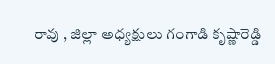రావు , జిల్లా అధ్యక్షులు గంగాడి కృష్ణారెడ్డి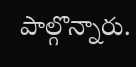పాల్గొన్నారు.